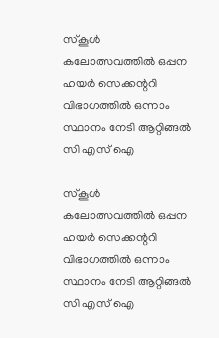സ്കൂൾ കലോത്സവത്തിൽ ഒപ്പന ഹയർ സെക്കന്ററി വിഭാഗത്തിൽ ഒന്നാം സ്ഥാനം നേടി ആറ്റിങ്ങൽ സി എസ് ഐ

സ്കൂൾ കലോത്സവത്തിൽ ഒപ്പന ഹയർ സെക്കന്ററി വിഭാഗത്തിൽ ഒന്നാം സ്ഥാനം നേടി ആറ്റിങ്ങൽ സി എസ് ഐ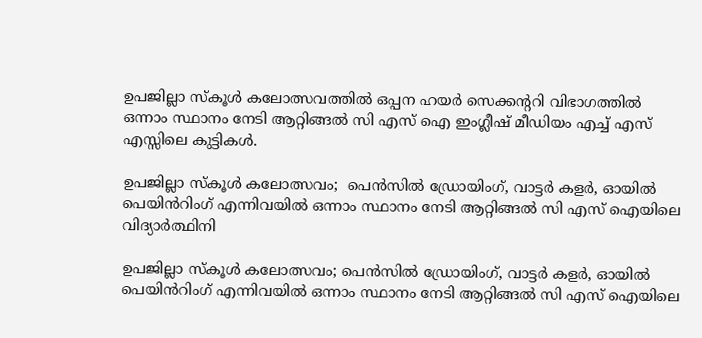ഉപജില്ലാ സ്കൂൾ കലോത്സവത്തിൽ ഒപ്പന ഹയർ സെക്കന്ററി വിഭാഗത്തിൽ ഒന്നാം സ്ഥാനം നേടി ആറ്റിങ്ങൽ സി എസ് ഐ ഇംഗ്ലീഷ് മീഡിയം എച്ച് എസ് എസ്സിലെ കുട്ടികൾ.

ഉപജില്ലാ സ്കൂൾ കലോത്സവം;  പെൻസിൽ ഡ്രോയിംഗ്, വാട്ടർ കളർ, ഓയിൽ പെയിൻറിംഗ് എന്നിവയിൽ ഒന്നാം സ്ഥാനം നേടി ആറ്റിങ്ങൽ സി എസ് ഐയിലെ വിദ്യാർത്ഥിനി

ഉപജില്ലാ സ്കൂൾ കലോത്സവം; പെൻസിൽ ഡ്രോയിംഗ്, വാട്ടർ കളർ, ഓയിൽ പെയിൻറിംഗ് എന്നിവയിൽ ഒന്നാം സ്ഥാനം നേടി ആറ്റിങ്ങൽ സി എസ് ഐയിലെ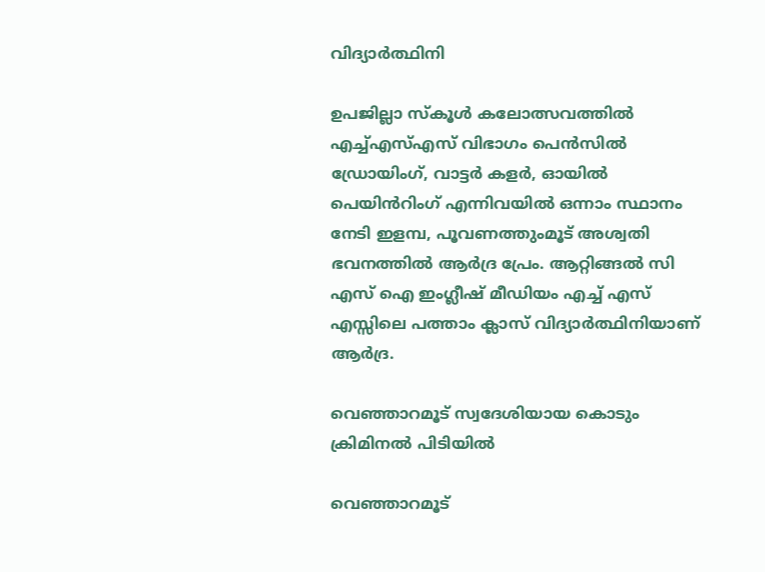വിദ്യാർത്ഥിനി

ഉപജില്ലാ സ്കൂൾ കലോത്സവത്തിൽ എച്ച്എസ്എസ് വിഭാഗം പെൻസിൽ ഡ്രോയിംഗ്, വാട്ടർ കളർ, ഓയിൽ പെയിൻറിംഗ് എന്നിവയിൽ ഒന്നാം സ്ഥാനം നേടി ഇളമ്പ, പൂവണത്തുംമൂട് അശ്വതി ഭവനത്തിൽ ആർദ്ര പ്രേം. ആറ്റിങ്ങൽ സി എസ് ഐ ഇംഗ്ലീഷ് മീഡിയം എച്ച് എസ് എസ്സിലെ പത്താം ക്ലാസ് വിദ്യാർത്ഥിനിയാണ് ആർദ്ര.

വെഞ്ഞാറമൂട് സ്വദേശിയായ കൊടും ക്രിമിനൽ പിടിയിൽ

വെഞ്ഞാറമൂട്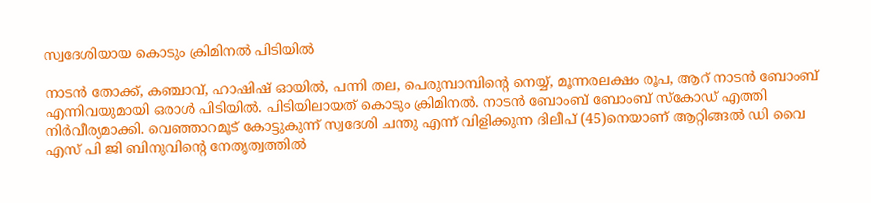സ്വദേശിയായ കൊടും ക്രിമിനൽ പിടിയിൽ

നാടൻ തോക്ക്, കഞ്ചാവ്, ഹാഷിഷ് ഓയിൽ, പന്നി തല, പെരുമ്പാമ്പിന്റെ നെയ്യ്, മൂന്നരലക്ഷം രൂപ, ആറ് നാടൻ ബോംബ് എന്നിവയുമായി ഒരാൾ പിടിയിൽ. പിടിയിലായത് കൊടും ക്രിമിനൽ. നാടൻ ബോംബ് ബോംബ് സ്കോഡ് എത്തി നിർവീര്യമാക്കി. വെഞ്ഞാറമൂട് കോട്ടുകുന്ന് സ്വദേശി ചന്തു എന്ന് വിളിക്കുന്ന ദിലീപ് (45)നെയാണ് ആറ്റിങ്ങൽ ഡി വൈ എസ് പി ജി ബിനുവിന്റെ നേതൃത്വത്തിൽ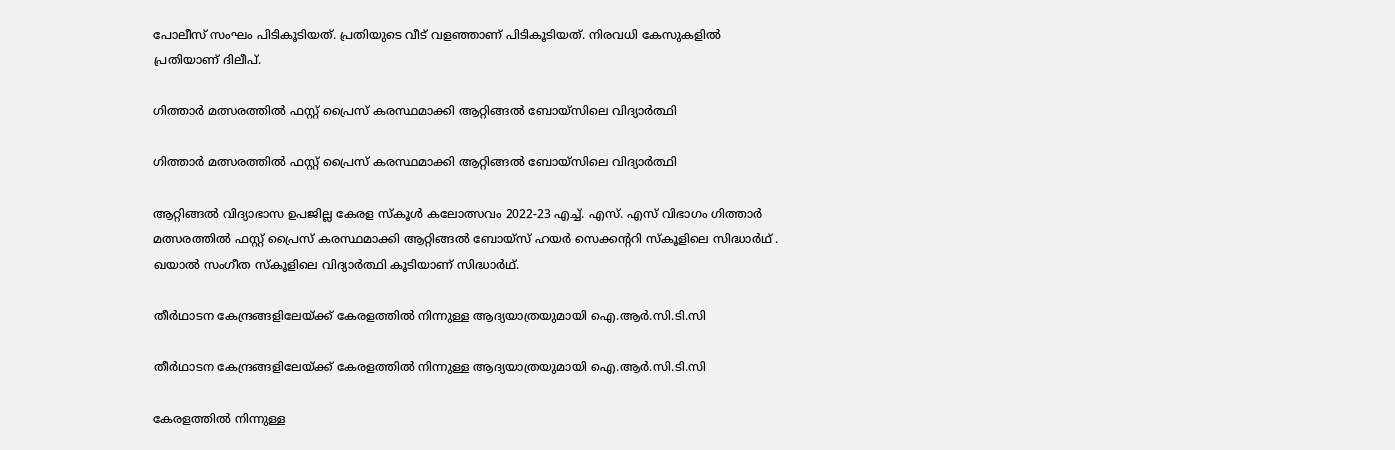പോലീസ് സംഘം പിടികൂടിയത്. പ്രതിയുടെ വീട് വളഞ്ഞാണ് പിടികൂടിയത്. നിരവധി കേസുകളിൽ പ്രതിയാണ് ദിലീപ്.

ഗിത്താർ മത്സരത്തിൽ ഫസ്റ്റ് പ്രൈസ് കരസ്ഥമാക്കി ആറ്റിങ്ങൽ ബോയ്സിലെ വിദ്യാർത്ഥി

ഗിത്താർ മത്സരത്തിൽ ഫസ്റ്റ് പ്രൈസ് കരസ്ഥമാക്കി ആറ്റിങ്ങൽ ബോയ്സിലെ വിദ്യാർത്ഥി

ആറ്റിങ്ങൽ വിദ്യാഭാസ ഉപജില്ല കേരള സ്കൂൾ കലോത്സവം 2022-23 എച്ച്. എസ്. എസ് വിഭാഗം ഗിത്താർ മത്സരത്തിൽ ഫസ്റ്റ് പ്രൈസ് കരസ്ഥമാക്കി ആറ്റിങ്ങൽ ബോയ്സ് ഹയർ സെക്കന്ററി സ്കൂളിലെ സിദ്ധാർഥ് . ഖയാൽ സംഗീത സ്കൂളിലെ വിദ്യാർത്ഥി കൂടിയാണ് സിദ്ധാർഥ്.

തീര്‍ഥാടന കേന്ദ്രങ്ങളിലേയ്ക്ക് കേരളത്തില്‍ നിന്നുള്ള ആദ്യയാത്രയുമായി ഐ.ആര്‍.സി.ടി.സി

തീര്‍ഥാടന കേന്ദ്രങ്ങളിലേയ്ക്ക് കേരളത്തില്‍ നിന്നുള്ള ആദ്യയാത്രയുമായി ഐ.ആര്‍.സി.ടി.സി

കേരളത്തില്‍ നിന്നുള്ള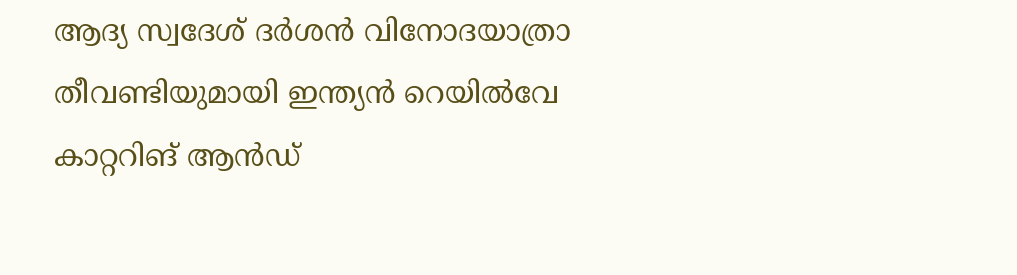ആദ്യ സ്വദേശ് ദര്‍ശന്‍ വിനോദയാത്രാ തീവണ്ടിയുമായി ഇന്ത്യന്‍ റെയില്‍വേ കാറ്ററിങ് ആന്‍ഡ്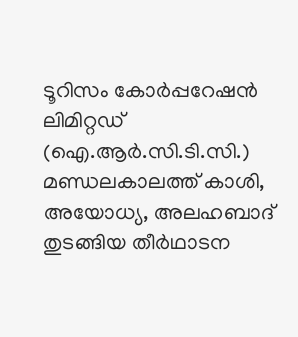ടൂറിസം കോര്‍പ്പറേഷന്‍ ലിമിറ്റഡ് (ഐ.ആര്‍.സി.ടി.സി.) മണ്ഡലകാലത്ത് കാശി, അയോധ്യ, അലഹബാദ് തുടങ്ങിയ തീര്‍ഥാടന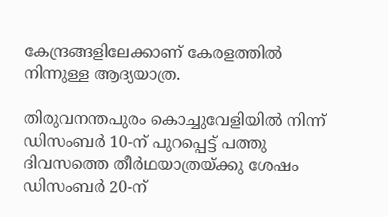കേന്ദ്രങ്ങളിലേക്കാണ് കേരളത്തില്‍ നിന്നുള്ള ആദ്യയാത്ര.

തിരുവനന്തപുരം കൊച്ചുവേളിയില്‍ നിന്ന് ഡിസംബര്‍ 10-ന് പുറപ്പെട്ട് പത്തു ദിവസത്തെ തീര്‍ഥയാത്രയ്ക്കു ശേഷം ഡിസംബര്‍ 20-ന്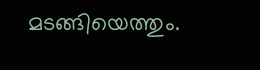മടങ്ങിയെത്തും.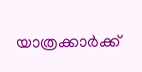യാത്രക്കാര്‍ക്ക്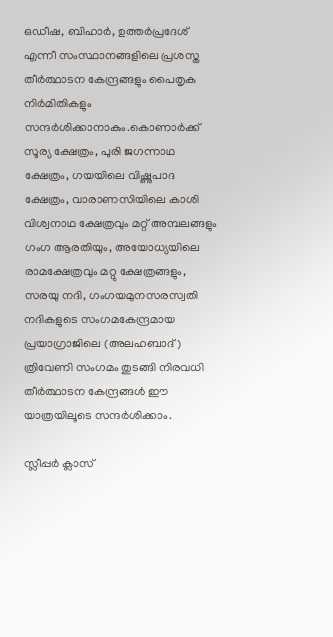ഒഡീഷ, ബിഹാര്‍, ഉത്തര്‍പ്രദേശ് എന്നീ സംസ്ഥാനങ്ങളിലെ പ്രശസ്ത തീര്‍ത്ഥാടന കേന്ദ്രങ്ങളും പൈതൃക നിര്‍മിതികളും സന്ദര്‍ശിക്കാനാകും.കൊണാര്‍ക്ക് സൂര്യ ക്ഷേത്രം, പുരി ജഗന്നാഥ ക്ഷേത്രം, ഗയയിലെ വിഷ്ണുപാദ ക്ഷേത്രം, വാരാണസിയിലെ കാശി വിശ്വനാഥ ക്ഷേത്രവും മറ്റ് അമ്പലങ്ങളും ഗംഗ ആരതിയും, അയോധ്യയിലെ രാമക്ഷേത്രവും മറ്റു ക്ഷേത്രങ്ങളും, സരയു നദി, ഗംഗയമുനസരസ്വതി നദികളുടെ സംഗമകേന്ദ്രമായ പ്രയാഗ്രാജിലെ (അലഹബാദ്) ത്രിവേണി സംഗമം തുടങ്ങി നിരവധി തീര്‍ത്ഥാടന കേന്ദ്രങ്ങള്‍ ഈ യാത്രയിലൂടെ സന്ദര്‍ശിക്കാം.

സ്ലീപ്പര്‍ ക്ലാസ്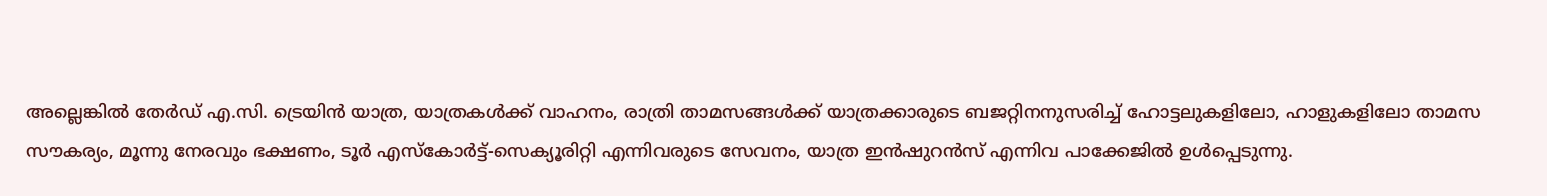അല്ലെങ്കില്‍ തേര്‍ഡ് എ.സി. ട്രെയിന്‍ യാത്ര, യാത്രകള്‍ക്ക് വാഹനം, രാത്രി താമസങ്ങള്‍ക്ക് യാത്രക്കാരുടെ ബജറ്റിനനുസരിച്ച് ഹോട്ടലുകളിലോ, ഹാളുകളിലോ താമസ സൗകര്യം, മൂന്നു നേരവും ഭക്ഷണം, ടൂര്‍ എസ്‌കോര്‍ട്ട്-സെക്യൂരിറ്റി എന്നിവരുടെ സേവനം, യാത്ര ഇന്‍ഷുറന്‍സ് എന്നിവ പാക്കേജില്‍ ഉള്‍പ്പെടുന്നു.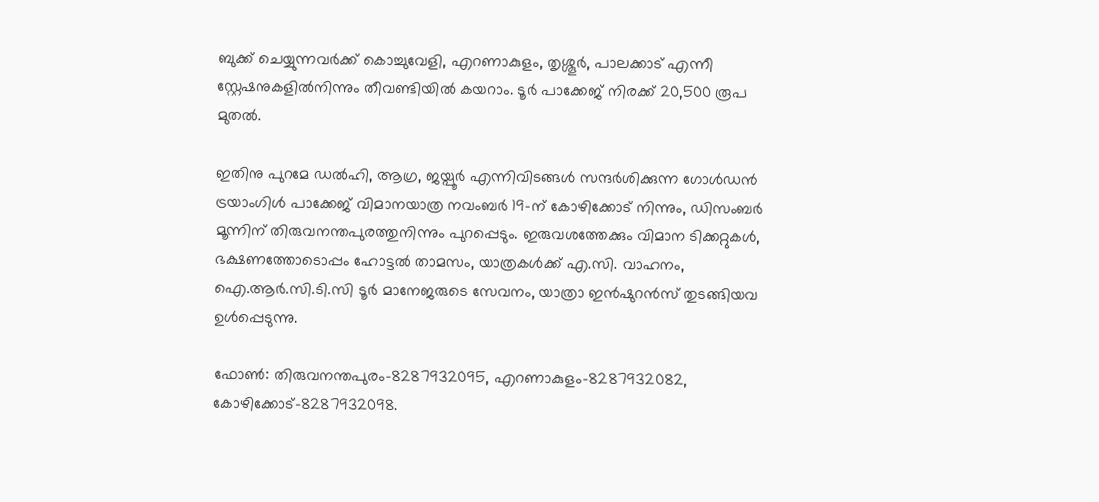ബുക്ക് ചെയ്യുന്നവര്‍ക്ക് കൊച്ചുവേളി, എറണാകുളം, തൃശ്ശൂര്‍, പാലക്കാട് എന്നീ സ്റ്റേഷനുകളില്‍നിന്നും തീവണ്ടിയില്‍ കയറാം. ടൂര്‍ പാക്കേജ് നിരക്ക് 20,500 രൂപ മുതല്‍.

ഇതിനു പുറമേ ഡല്‍ഹി, ആഗ്ര, ജയ്പൂര്‍ എന്നിവിടങ്ങള്‍ സന്ദര്‍ശിക്കുന്ന ഗോള്‍ഡന്‍ ട്രയാംഗിള്‍ പാക്കേജ് വിമാനയാത്ര നവംബര്‍ 19-ന് കോഴിക്കോട് നിന്നും, ഡിസംബര്‍ മൂന്നിന് തിരുവനന്തപുരത്തുനിന്നും പുറപ്പെടും. ഇരുവശത്തേക്കും വിമാന ടിക്കറ്റുകള്‍, ഭക്ഷണത്തോടൊപ്പം ഹോട്ടല്‍ താമസം, യാത്രകള്‍ക്ക് എ.സി. വാഹനം, ഐ.ആര്‍.സി.ടി.സി ടൂര്‍ മാനേജരുടെ സേവനം, യാത്രാ ഇന്‍ഷുറന്‍സ് തുടങ്ങിയവ ഉള്‍പ്പെടുന്നു.

ഫോണ്‍: തിരുവനന്തപുരം-8287932095, എറണാകുളം-8287932082, കോഴിക്കോട്-8287932098.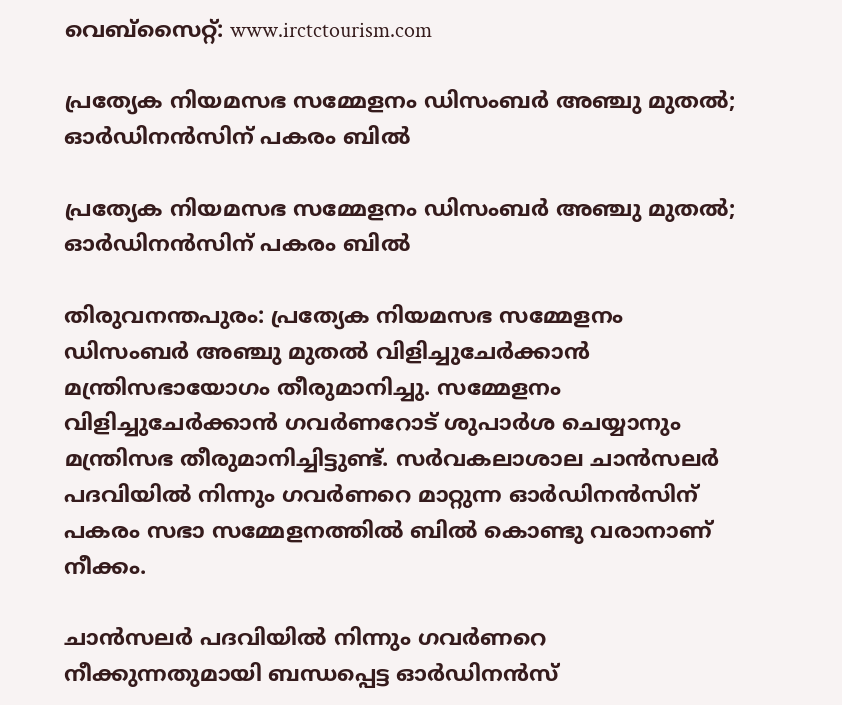വെബ്സൈറ്റ്: www.irctctourism.com

പ്രത്യേക നിയമസഭ സമ്മേളനം ഡിസംബര്‍ അഞ്ചു മുതല്‍; ഓര്‍ഡിനന്‍സിന് പകരം ബില്‍

പ്രത്യേക നിയമസഭ സമ്മേളനം ഡിസംബര്‍ അഞ്ചു മുതല്‍; ഓര്‍ഡിനന്‍സിന് പകരം ബില്‍

തിരുവനന്തപുരം: പ്രത്യേക നിയമസഭ സമ്മേളനം ഡിസംബര്‍ അഞ്ചു മുതല്‍ വിളിച്ചുചേര്‍ക്കാന്‍ മന്ത്രിസഭായോഗം തീരുമാനിച്ചു. സമ്മേളനം വിളിച്ചുചേര്‍ക്കാന്‍ ഗവര്‍ണറോട് ശുപാര്‍ശ ചെയ്യാനും മന്ത്രിസഭ തീരുമാനിച്ചിട്ടുണ്ട്. സര്‍വകലാശാല ചാന്‍സലര്‍ പദവിയില്‍ നിന്നും ഗവര്‍ണറെ മാറ്റുന്ന ഓര്‍ഡിനന്‍സിന് പകരം സഭാ സമ്മേളനത്തില്‍ ബില്‍ കൊണ്ടു വരാനാണ് നീക്കം.

ചാന്‍സലര്‍ പദവിയില്‍ നിന്നും ഗവര്‍ണറെ നീക്കുന്നതുമായി ബന്ധപ്പെട്ട ഓര്‍ഡിനന്‍സ്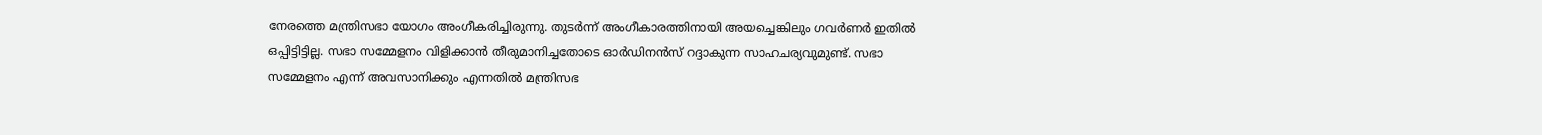നേരത്തെ മന്ത്രിസഭാ യോഗം അംഗീകരിച്ചിരുന്നു. തുടര്‍ന്ന് അംഗീകാരത്തിനായി അയച്ചെങ്കിലും ഗവര്‍ണര്‍ ഇതില്‍ ഒപ്പിട്ടിട്ടില്ല. സഭാ സമ്മേളനം വിളിക്കാന്‍ തീരുമാനിച്ചതോടെ ഓര്‍ഡിനന്‍സ് റദ്ദാകുന്ന സാഹചര്യവുമുണ്ട്. സഭാ സമ്മേളനം എന്ന് അവസാനിക്കും എന്നതില്‍ മന്ത്രിസഭ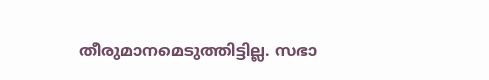തീരുമാനമെടുത്തിട്ടില്ല. സഭാ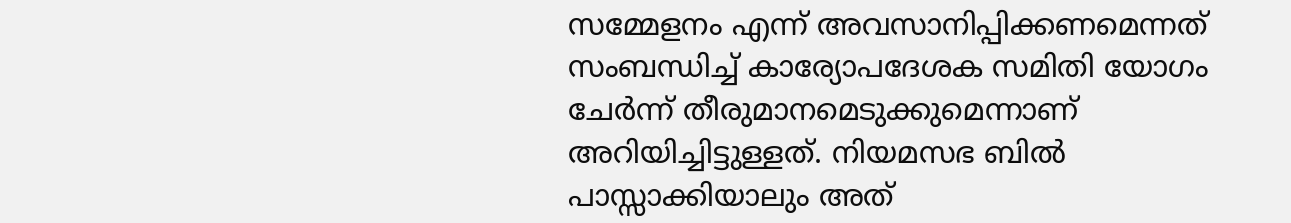സമ്മേളനം എന്ന് അവസാനിപ്പിക്കണമെന്നത് സംബന്ധിച്ച് കാര്യോപദേശക സമിതി യോഗം ചേര്‍ന്ന് തീരുമാനമെടുക്കുമെന്നാണ് അറിയിച്ചിട്ടുള്ളത്. നിയമസഭ ബില്‍ പാസ്സാക്കിയാലും അത്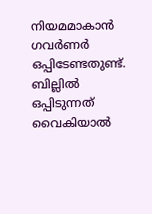നിയമമാകാന്‍ ഗവര്‍ണര്‍ ഒപ്പിടേണ്ടതുണ്ട്. ബില്ലില്‍ ഒപ്പിടുന്നത് വൈകിയാല്‍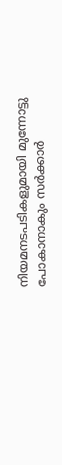നിയമനടപടികളുമായി മുന്നോട്ടു പോകാനാകും സര്‍ക്കാര്‍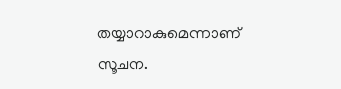തയ്യാറാകുമെന്നാണ് സൂചന.